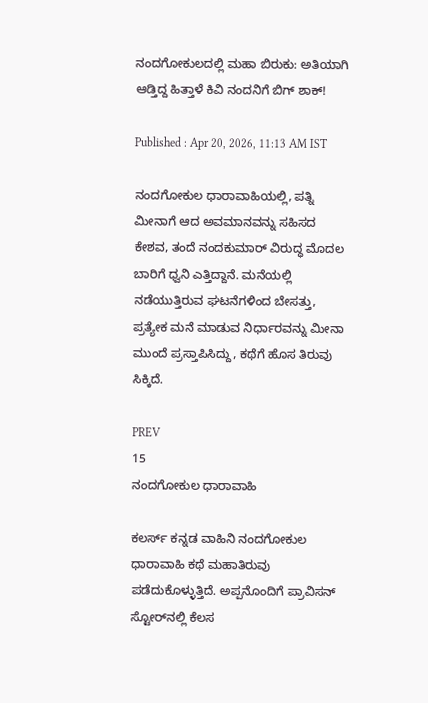ನಂದಗೋಕುಲದಲ್ಲಿ ಮಹಾ ಬಿರುಕು: ಅತಿಯಾಗಿ ಆಡ್ತಿದ್ದ ಹಿತ್ತಾಳೆ ಕಿವಿ ನಂದನಿಗೆ ಬಿಗ್ ಶಾಕ್!

Published : Apr 20, 2026, 11:13 AM IST

ನಂದಗೋಕುಲ ಧಾರಾವಾಹಿಯಲ್ಲಿ, ಪತ್ನಿ ಮೀನಾಗೆ ಆದ ಅವಮಾನವನ್ನು ಸಹಿಸದ ಕೇಶವ, ತಂದೆ ನಂದಕುಮಾರ್ ವಿರುದ್ಧ ಮೊದಲ ಬಾರಿಗೆ ಧ್ವನಿ ಎತ್ತಿದ್ದಾನೆ. ಮನೆಯಲ್ಲಿ ನಡೆಯುತ್ತಿರುವ ಘಟನೆಗಳಿಂದ ಬೇಸತ್ತು, ಪ್ರತ್ಯೇಕ ಮನೆ ಮಾಡುವ ನಿರ್ಧಾರವನ್ನು ಮೀನಾ ಮುಂದೆ ಪ್ರಸ್ತಾಪಿಸಿದ್ದು, ಕಥೆಗೆ ಹೊಸ ತಿರುವು ಸಿಕ್ಕಿದೆ.

PREV
15
ನಂದಗೋಕುಲ ಧಾರಾವಾಹಿ

ಕಲರ್ಸ್ ಕನ್ನಡ ವಾಹಿನಿ ನಂದಗೋಕುಲ ಧಾರಾವಾಹಿ ಕಥೆ ಮಹಾತಿರುವು ಪಡೆದುಕೊಳ್ಳುತ್ತಿದೆ. ಅಪ್ಪನೊಂದಿಗೆ ಪ್ರಾವಿಸನ್ ಸ್ಟೋರ್‌ನಲ್ಲಿ ಕೆಲಸ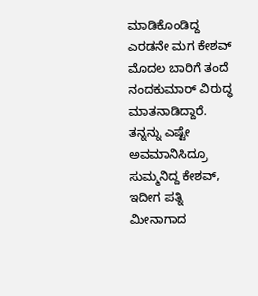ಮಾಡಿಕೊಂಡಿದ್ದ ಎರಡನೇ ಮಗ ಕೇಶವ್ ಮೊದಲ ಬಾರಿಗೆ ತಂದೆ ನಂದಕುಮಾರ್ ವಿರುದ್ಧ ಮಾತನಾಡಿದ್ದಾರೆ. ತನ್ನನ್ನು ಎಷ್ಟೇ ಅವಮಾನಿಸಿದ್ರೂ ಸುಮ್ಮನಿದ್ದ ಕೇಶವ್‌, ಇದೀಗ ಪತ್ನಿ ಮೀನಾಗಾದ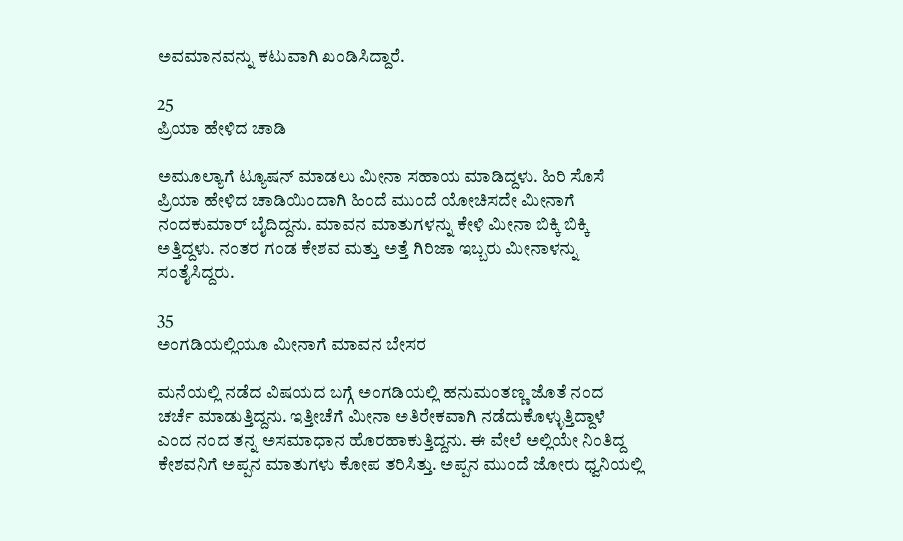ಅವಮಾನವನ್ನು ಕಟುವಾಗಿ ಖಂಡಿಸಿದ್ದಾರೆ.

25
ಪ್ರಿಯಾ ಹೇಳಿದ ಚಾಡಿ

ಅಮೂಲ್ಯಾಗೆ ಟ್ಯೂಷನ್ ಮಾಡಲು ಮೀನಾ ಸಹಾಯ ಮಾಡಿದ್ದಳು. ಹಿರಿ ಸೊಸೆ ಪ್ರಿಯಾ ಹೇಳಿದ ಚಾಡಿಯಿಂದಾಗಿ ಹಿಂದೆ ಮುಂದೆ ಯೋಚಿಸದೇ ಮೀನಾಗೆ ನಂದಕುಮಾರ್ ಬೈದಿದ್ದನು. ಮಾವನ ಮಾತುಗಳನ್ನು ಕೇಳಿ ಮೀನಾ ಬಿಕ್ಕಿ ಬಿಕ್ಕಿ ಅತ್ತಿದ್ದಳು. ನಂತರ ಗಂಡ ಕೇಶವ ಮತ್ತು ಅತ್ತೆ ಗಿರಿಜಾ ಇಬ್ಬರು ಮೀನಾಳನ್ನು ಸಂತೈಸಿದ್ದರು.

35
ಅಂಗಡಿಯಲ್ಲಿಯೂ ಮೀನಾಗೆ ಮಾವನ ಬೇಸರ

ಮನೆಯಲ್ಲಿ ನಡೆದ ವಿಷಯದ ಬಗ್ಗೆ ಅಂಗಡಿಯಲ್ಲಿ ಹನುಮಂತಣ್ಣ ಜೊತೆ ನಂದ ಚರ್ಚೆ ಮಾಡುತ್ತಿದ್ದನು. ಇತ್ತೀಚೆಗೆ ಮೀನಾ ಅತಿರೇಕವಾಗಿ ನಡೆದುಕೊಳ್ಳುತ್ತಿದ್ದಾಳೆ ಎಂದ ನಂದ ತನ್ನ ಅಸಮಾಧಾನ ಹೊರಹಾಕುತ್ತಿದ್ದನು. ಈ ವೇಲೆ ಅಲ್ಲಿಯೇ ನಿಂತಿದ್ದ ಕೇಶವನಿಗೆ ಅಪ್ಪನ ಮಾತುಗಳು ಕೋಪ ತರಿಸಿತ್ತು. ಅಪ್ಪನ ಮುಂದೆ ಜೋರು ಧ್ವನಿಯಲ್ಲಿ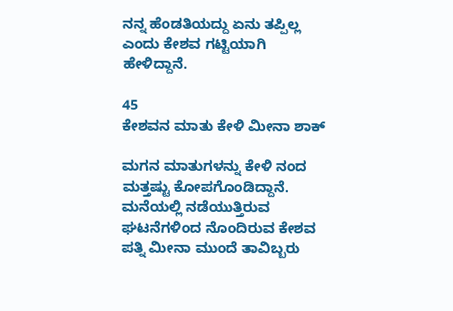ನನ್ನ ಹೆಂಡತಿಯದ್ದು ಏನು ತಪ್ಪಿಲ್ಲ ಎಂದು ಕೇಶವ ಗಟ್ಟಿಯಾಗಿ ಹೇಳಿದ್ದಾನೆ.

45
ಕೇಶವನ ಮಾತು ಕೇಳಿ ಮೀನಾ ಶಾಕ್

ಮಗನ ಮಾತುಗಳನ್ನು ಕೇಳಿ ನಂದ ಮತ್ತಷ್ಟು ಕೋಪಗೊಂಡಿದ್ದಾನೆ. ಮನೆಯಲ್ಲಿ ನಡೆಯುತ್ತಿರುವ ಘಟನೆಗಳಿಂದ ನೊಂದಿರುವ ಕೇಶವ ಪತ್ನಿ ಮೀನಾ ಮುಂದೆ ತಾವಿಬ್ಬರು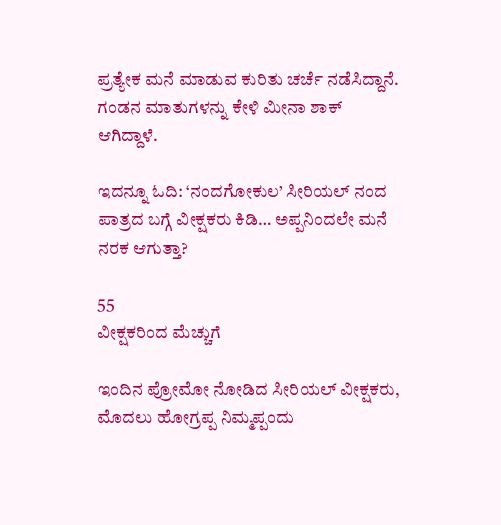ಪ್ರತ್ಯೇಕ ಮನೆ ಮಾಡುವ ಕುರಿತು ಚರ್ಚೆ ನಡೆಸಿದ್ದಾನೆ. ಗಂಡನ ಮಾತುಗಳನ್ನು ಕೇಳಿ ಮೀನಾ ಶಾಕ್ ಆಗಿದ್ದಾಳೆ.

ಇದನ್ನೂ ಓದಿ: ‘ನಂದಗೋಕುಲ’ ಸೀರಿಯಲ್ ನಂದ ಪಾತ್ರದ ಬಗ್ಗೆ ವೀಕ್ಷಕರು ಕಿಡಿ… ಅಪ್ಪನಿಂದಲೇ ಮನೆ ನರಕ ಆಗುತ್ತಾ?

55
ವೀಕ್ಷಕರಿಂದ ಮೆಚ್ಚುಗೆ

ಇಂದಿನ ಪ್ರೋಮೋ ನೋಡಿದ ಸೀರಿಯಲ್ ವೀಕ್ಷಕರು, ಮೊದಲು ಹೋಗ್ರಪ್ಪ ನಿಮ್ಮಪ್ಪಂದು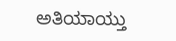ಅತಿಯಾಯ್ತು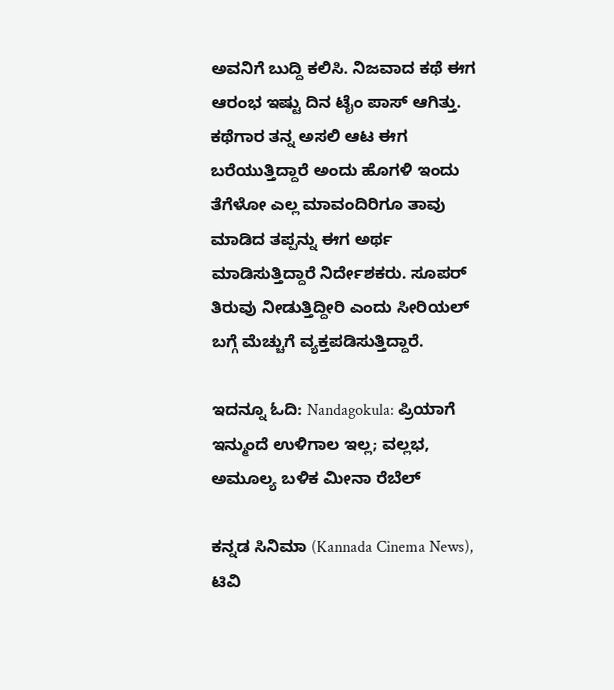ಅವನಿಗೆ ಬುದ್ದಿ ಕಲಿಸಿ. ನಿಜವಾದ ಕಥೆ ಈಗ ಆರಂಭ ಇಷ್ಟು ದಿನ ಟೈಂ ಪಾಸ್ ಆಗಿತ್ತು. ಕಥೆಗಾರ ತನ್ನ ಅಸಲಿ ಆಟ ಈಗ ಬರೆಯುತ್ತಿದ್ದಾರೆ ಅಂದು ಹೊಗಳಿ ಇಂದು ತೆಗೆಳೋ ಎಲ್ಲ ಮಾವಂದಿರಿಗೂ ತಾವು ಮಾಡಿದ ತಪ್ಪನ್ನು ಈಗ ಅರ್ಥ ಮಾಡಿಸುತ್ತಿದ್ದಾರೆ ನಿರ್ದೇಶಕರು. ಸೂಪರ್ ತಿರುವು ನೀಡುತ್ತಿದ್ದೀರಿ ಎಂದು ಸೀರಿಯಲ್ ಬಗ್ಗೆ ಮೆಚ್ಚುಗೆ ವ್ಯಕ್ತಪಡಿಸುತ್ತಿದ್ದಾರೆ.

ಇದನ್ನೂ ಓದಿ: Nandagokula: ಪ್ರಿಯಾಗೆ ಇನ್ಮುಂದೆ ಉಳಿಗಾಲ ಇಲ್ಲ; ವಲ್ಲಭ, ಅಮೂಲ್ಯ ಬಳಿಕ ಮೀನಾ ರೆಬೆಲ್

ಕನ್ನಡ ಸಿನಿಮಾ (Kannada Cinema News), ಟಿವಿ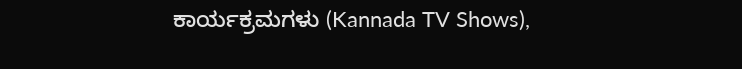ಕಾರ್ಯಕ್ರಮಗಳು (Kannada TV Shows),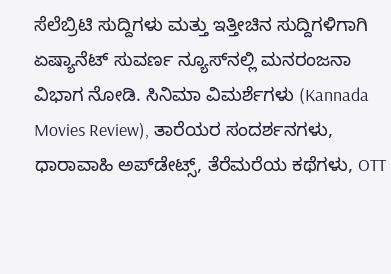ಸೆಲೆಬ್ರಿಟಿ ಸುದ್ದಿಗಳು ಮತ್ತು ಇತ್ತೀಚಿನ ಸುದ್ದಿಗಳಿಗಾಗಿ ಏಷ್ಯಾನೆಟ್ ಸುವರ್ಣ ನ್ಯೂಸ್‌ನಲ್ಲಿ ಮನರಂಜನಾ ವಿಭಾಗ ನೋಡಿ. ಸಿನಿಮಾ ವಿಮರ್ಶೆಗಳು (Kannada Movies Review), ತಾರೆಯರ ಸಂದರ್ಶನಗಳು, ಧಾರಾವಾಹಿ ಅಪ್‌ಡೇಟ್ಸ್‌, ತೆರೆಮರೆಯ ಕಥೆಗಳು, OTT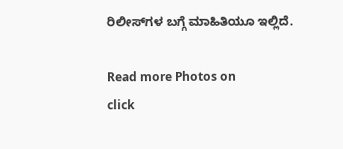ರಿಲೀಸ್‌ಗಳ ಬಗ್ಗೆ ಮಾಹಿತಿಯೂ ಇಲ್ಲಿದೆ.

Read more Photos on
click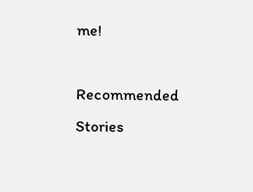me!

Recommended Stories